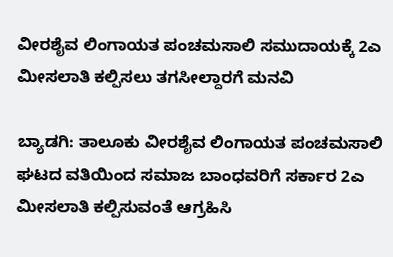ವೀರಶೈವ ಲಿಂಗಾಯತ ಪಂಚಮಸಾಲಿ ಸಮುದಾಯಕ್ಕೆ 2ಎ ಮೀಸಲಾತಿ ಕಲ್ಪಿಸಲು ತಗಸೀಲ್ದಾರಗೆ ಮನವಿ

ಬ್ಯಾಡಗಿ: ತಾಲೂಕು ವೀರಶೈವ ಲಿಂಗಾಯತ ಪಂಚಮಸಾಲಿ ಘಟದ ವತಿಯಿಂದ ಸಮಾಜ ಬಾಂಧವರಿಗೆ ಸರ್ಕಾರ 2ಎ ಮೀಸಲಾತಿ ಕಲ್ಪಿಸುವಂತೆ ಆಗ್ರಹಿಸಿ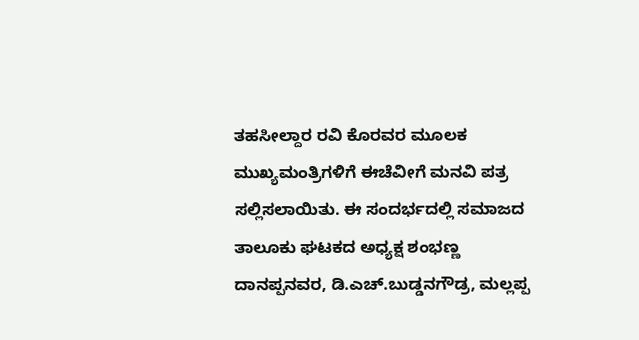ತಹಸೀಲ್ದಾರ ರವಿ ಕೊರವರ ಮೂಲಕ ಮುಖ್ಯಮಂತ್ರಿಗಳಿಗೆ ಈಚೆವೀಗೆ ಮನವಿ ಪತ್ರ ಸಲ್ಲಿಸಲಾಯಿತು. ಈ ಸಂದರ್ಭದಲ್ಲಿ ಸಮಾಜದ ತಾಲೂಕು ಘಟಕದ ಅಧ್ಯಕ್ಷ ಶಂಭಣ್ಣ ದಾನಪ್ಪನವರ, ಡಿ.ಎಚ್.ಬುಡ್ಡನಗೌಡ್ರ, ಮಲ್ಲಪ್ಪ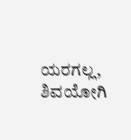ಯರಗಲ್ಲ, ಶಿವಯೋಗಿ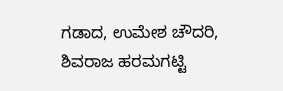ಗಡಾದ, ಉಮೇಶ ಚೌದರಿ, ಶಿವರಾಜ ಹರಮಗಟ್ಟಿ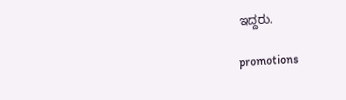ಇದ್ದರು.

promotions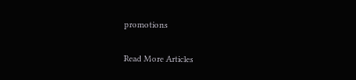promotions

Read More Articles